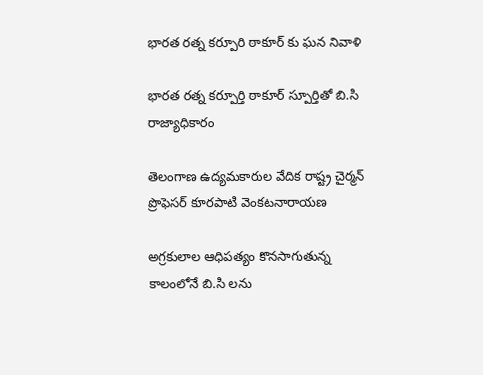భారత రత్న కర్పూరి ఠాకూర్ కు ఘన నివాళి

భారత రత్న కర్పూర్తి ఠాకూర్ స్పూర్తితో బి.సి రాజ్యాధికారం

తెలంగాణ ఉద్యమకారుల వేదిక రాష్ట్ర చైర్మన్ ప్రొఫెసర్ కూరపాటి వెంకటనారాయణ

అగ్రకులాల ఆధిపత్యం కొనసాగుతున్న కాలంలోనే బి.సి లను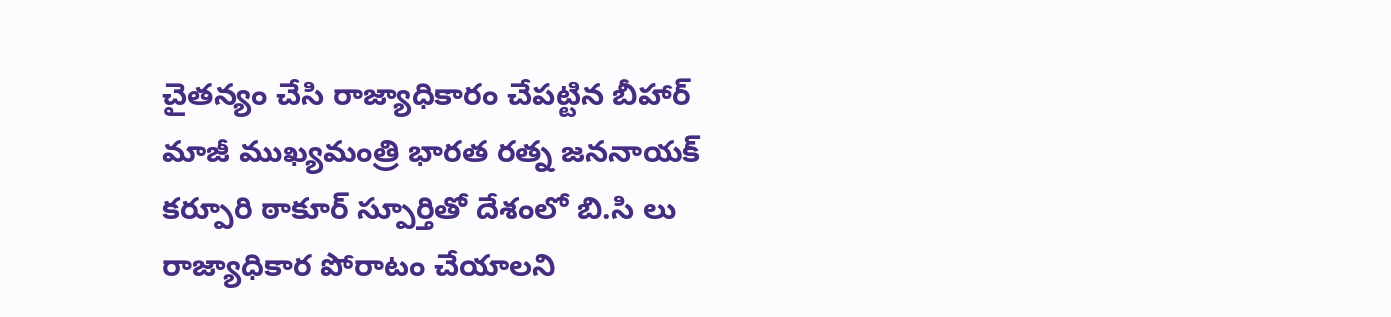చైతన్యం చేసి రాజ్యాధికారం చేపట్టిన బీహార్ మాజీ ముఖ్యమంత్రి భారత రత్న జననాయక్ కర్పూరి ఠాకూర్ స్పూర్తితో దేశంలో బి.సి లు రాజ్యాధికార పోరాటం చేయాలని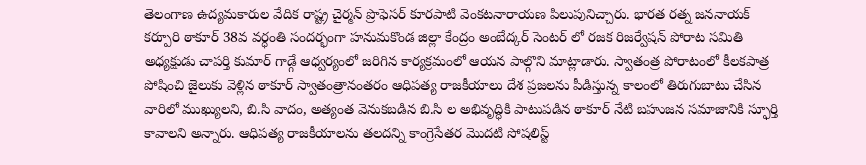తెలంగాణ ఉద్యమకారుల వేదిక రాష్ట్ర చైర్మన్ ప్రొఫెసర్ కూరపాటి వెంకటనారాయణ పిలుపునిచ్చారు. భారత రత్న జననాయక్ కర్పూరి ఠాకూర్ 38వ వర్ధంతి సందర్భంగా హనుమకొండ జిల్లా కేంద్రం అంబేద్కర్ సెంటర్ లో రజక రిజర్వేషన్ పోరాట సమితి అధ్యక్షుడు చాపర్తి కుమార్ గాడ్గే ఆధ్వర్యంలో జరిగిన కార్యక్రమంలో ఆయన పాల్గొని మాట్లాడారు. స్వాతంత్ర పోరాటంలో కీలకపాత్ర పోషించి జైలుకు వెళ్లిన ఠాకూర్ స్వాతంత్రానంతరం ఆధిపత్య రాజకీయాలు దేశ ప్రజలను పీడిస్తున్న కాలంలో తిరుగుబాటు చేసిన వారిలో ముఖ్యులని, బి.సి వాదం, అత్యంత వెనుకబడిన బి.సి ల అభివృద్ధికి పాటుపడిన ఠాకూర్ నేటి బహుజన సమాజానికి స్ఫూర్తి కావాలని అన్నారు. ఆధిపత్య రాజకీయాలను తలదన్ని కాంగ్రెసేతర మొదటి సోషలిస్ట్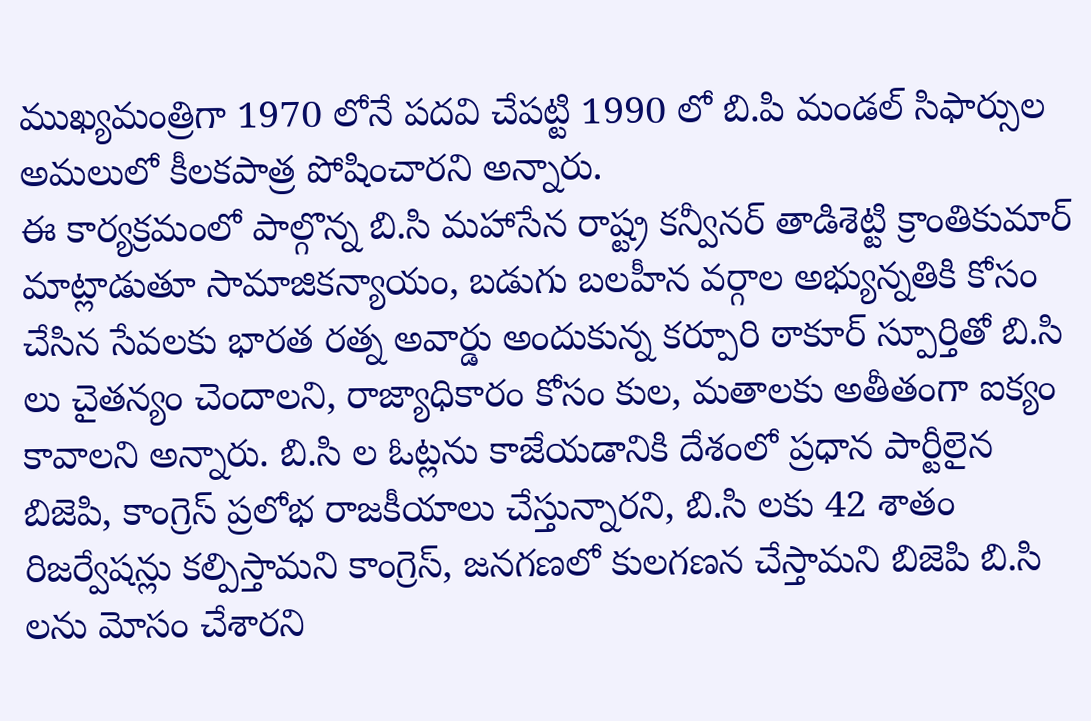ముఖ్యమంత్రిగా 1970 లోనే పదవి చేపట్టి 1990 లో బి.పి మండల్ సిఫార్సుల అమలులో కీలకపాత్ర పోషించారని అన్నారు.
ఈ కార్యక్రమంలో పాల్గొన్న బి.సి మహాసేన రాష్ట్ర కన్వీనర్ తాడిశెట్టి క్రాంతికుమార్ మాట్లాడుతూ సామాజికన్యాయం, బడుగు బలహీన వర్గాల అభ్యున్నతికి కోసం చేసిన సేవలకు భారత రత్న అవార్డు అందుకున్న కర్పూరి ఠాకూర్ స్పూర్తితో బి.సి లు చైతన్యం చెందాలని, రాజ్యాధికారం కోసం కుల, మతాలకు అతీతంగా ఐక్యం కావాలని అన్నారు. బి.సి ల ఓట్లను కాజేయడానికి దేశంలో ప్రధాన పార్టీలైన బిజెపి, కాంగ్రెస్ ప్రలోభ రాజకీయాలు చేస్తున్నారని, బి.సి లకు 42 శాతం రిజర్వేషన్లు కల్పిస్తామని కాంగ్రెస్, జనగణలో కులగణన చేస్తామని బిజెపి బి.సి లను మోసం చేశారని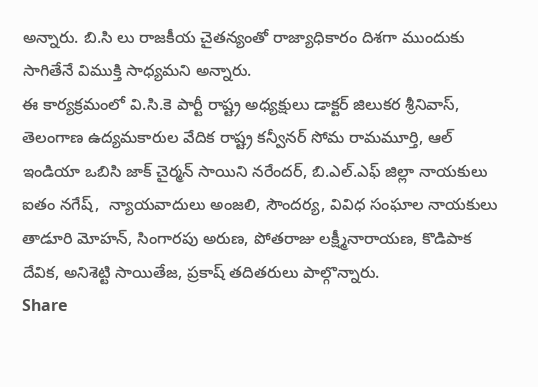అన్నారు. బి.సి లు రాజకీయ చైతన్యంతో రాజ్యాధికారం దిశగా ముందుకు సాగితేనే విముక్తి సాధ్యమని అన్నారు.
ఈ కార్యక్రమంలో వి.సి.కె పార్టీ రాష్ట్ర అధ్యక్షులు డాక్టర్ జిలుకర శ్రీనివాస్, తెలంగాణ ఉద్యమకారుల వేదిక రాష్ట్ర కన్వీనర్ సోమ రామమూర్తి, ఆల్ ఇండియా ఒబిసి జాక్ చైర్మన్ సాయిని నరేందర్, బి.ఎల్.ఎఫ్ జిల్లా నాయకులు ఐతం నగేష్,  న్యాయవాదులు అంజలి, సౌందర్య, వివిధ సంఘాల నాయకులు తాడూరి మోహన్, సింగారపు అరుణ, పోతరాజు లక్ష్మీనారాయణ, కొడిపాక దేవిక, అనిశెట్టి సాయితేజ, ప్రకాష్ తదితరులు పాల్గొన్నారు.
Share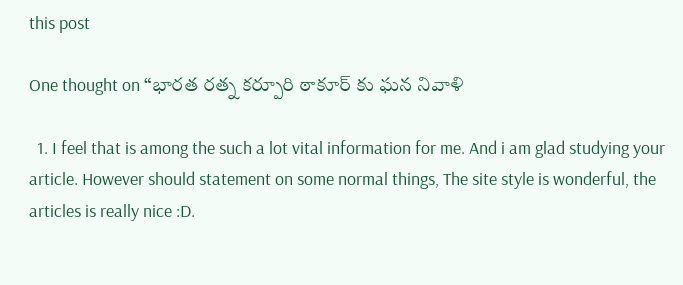this post

One thought on “భారత రత్న కర్పూరి ఠాకూర్ కు ఘన నివాళి

  1. I feel that is among the such a lot vital information for me. And i am glad studying your article. However should statement on some normal things, The site style is wonderful, the articles is really nice :D.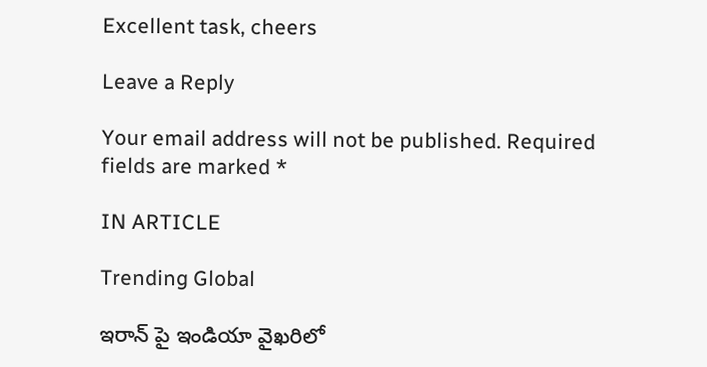Excellent task, cheers

Leave a Reply

Your email address will not be published. Required fields are marked *

IN ARTICLE

Trending Global

ఇరాన్ పై ఇండియా వైఖరిలో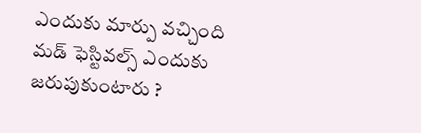ఎందుకు మార్పు వచ్చింది
మడ్ ఫెస్టివల్స్ ఎందుకు జరుపుకుంటారు ?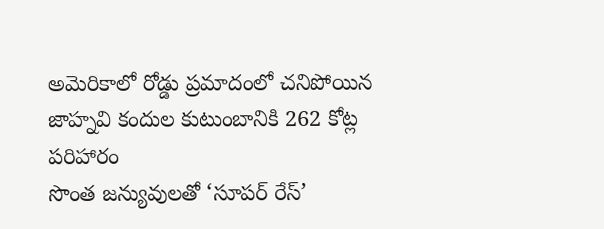అమెరికాలో రోడ్డు ప్రమాదంలో చనిపోయిన జాహ్నవి కందుల కుటుంబానికి 262 కోట్ల పరిహారం
సొంత జన్యువులతో ‘సూపర్ రేస్’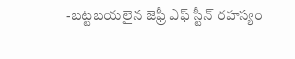-బట్టబయలైన జెఫ్రీ ఎఫ్ స్టీన్ రహస్యం